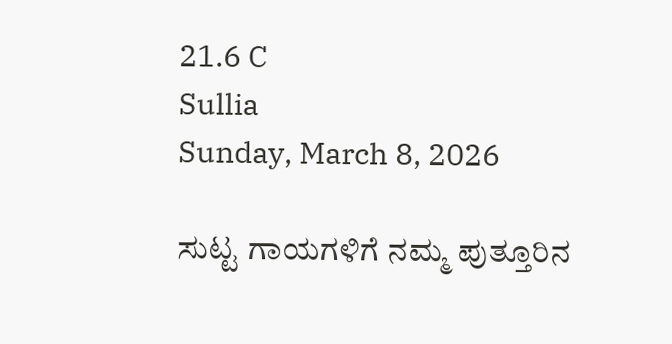21.6 C
Sullia
Sunday, March 8, 2026

ಸುಟ್ಟ ಗಾಯಗಳಿಗೆ ನಮ್ಮ ಪುತ್ತೂರಿನ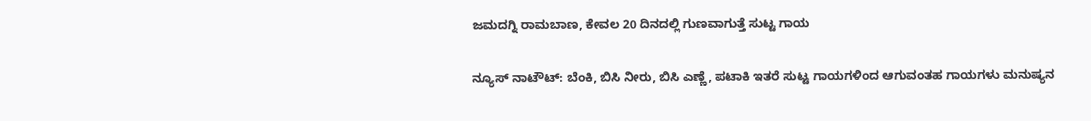ಜಮದಗ್ನಿ ರಾಮಬಾಣ, ಕೇವಲ 20 ದಿನದಲ್ಲಿ ಗುಣವಾಗುತ್ತೆ ಸುಟ್ಟ ಗಾಯ

ನ್ಯೂಸ್ ನಾಟೌಟ್: ಬೆಂಕಿ, ಬಿಸಿ ನೀರು, ಬಿಸಿ ಎಣ್ಣೆ, ಪಟಾಕಿ ಇತರೆ ಸುಟ್ಟ ಗಾಯಗಳಿಂದ ಆಗುವಂತಹ ಗಾಯಗಳು ಮನುಷ್ಯನ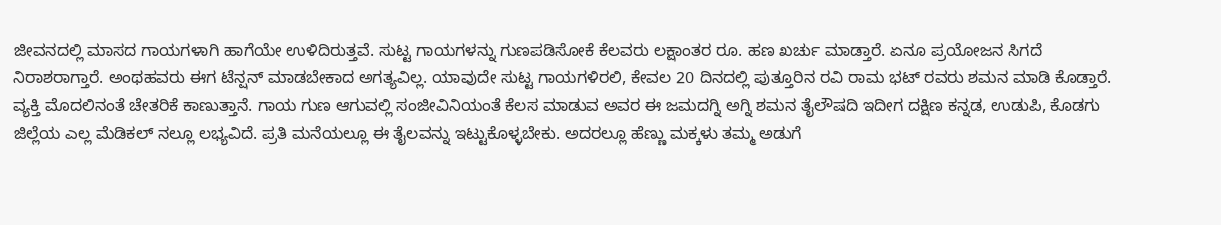ಜೀವನದಲ್ಲಿ ಮಾಸದ ಗಾಯಗಳಾಗಿ ಹಾಗೆಯೇ ಉಳಿದಿರುತ್ತವೆ. ಸುಟ್ಟ ಗಾಯಗಳನ್ನು ಗುಣಪಡಿಸೋಕೆ ಕೆಲವರು ಲಕ್ಷಾಂತರ ರೂ. ಹಣ ಖರ್ಚು ಮಾಡ್ತಾರೆ. ಏನೂ ಪ್ರಯೋಜನ ಸಿಗದೆ ನಿರಾಶರಾಗ್ತಾರೆ. ಅಂಥಹವರು ಈಗ ಟೆನ್ಷನ್ ಮಾಡಬೇಕಾದ ಅಗತ್ಯವಿಲ್ಲ. ಯಾವುದೇ ಸುಟ್ಟ ಗಾಯಗಳಿರಲಿ, ಕೇವಲ 20 ದಿನದಲ್ಲಿ ಪುತ್ತೂರಿನ ರವಿ ರಾಮ ಭಟ್ ರವರು ಶಮನ ಮಾಡಿ ಕೊಡ್ತಾರೆ. ವ್ಯಕ್ತಿ ಮೊದಲಿನಂತೆ ಚೇತರಿಕೆ ಕಾಣುತ್ತಾನೆ. ಗಾಯ ಗುಣ ಆಗುವಲ್ಲಿ ಸಂಜೀವಿನಿಯಂತೆ ಕೆಲಸ ಮಾಡುವ ಅವರ ಈ ಜಮದಗ್ನಿ ಅಗ್ನಿ ಶಮನ ತೈಲೌಷದಿ ಇದೀಗ ದಕ್ಷಿಣ ಕನ್ನಡ, ಉಡುಪಿ, ಕೊಡಗು ಜಿಲ್ಲೆಯ ಎಲ್ಲ ಮೆಡಿಕಲ್ ನಲ್ಲೂ ಲಭ್ಯವಿದೆ. ಪ್ರತಿ ಮನೆಯಲ್ಲೂ ಈ ತೈಲವನ್ನು ಇಟ್ಟುಕೊಳ್ಳಬೇಕು. ಅದರಲ್ಲೂ ಹೆಣ್ಣು ಮಕ್ಕಳು ತಮ್ಮ ಅಡುಗೆ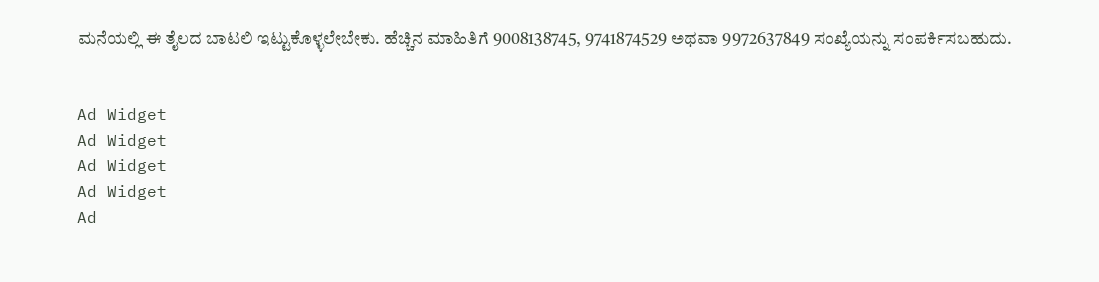ಮನೆಯಲ್ಲಿ ಈ ತೈಲದ ಬಾಟಲಿ ಇಟ್ಟುಕೊಳ್ಳಲೇಬೇಕು. ಹೆಚ್ಚಿನ ಮಾಹಿತಿಗೆ 9008138745, 9741874529 ಅಥವಾ 9972637849 ಸಂಖ್ಯೆಯನ್ನು ಸಂಪರ್ಕಿಸಬಹುದು.


Ad Widget
Ad Widget
Ad Widget
Ad Widget
Ad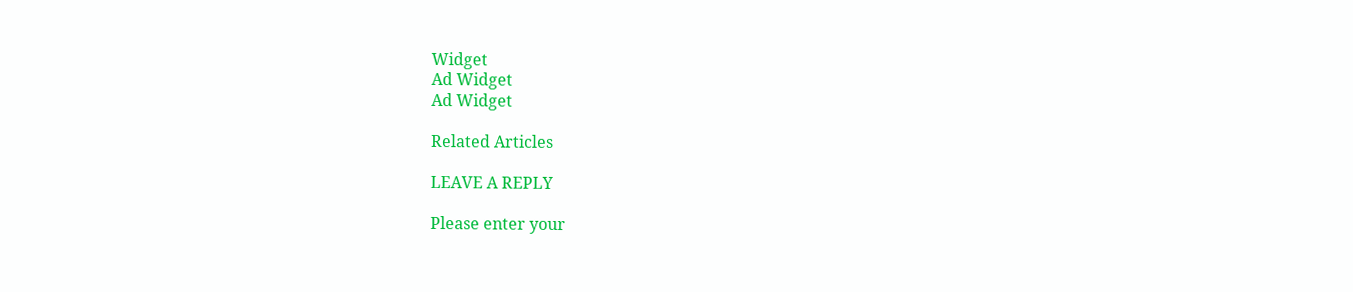Widget
Ad Widget
Ad Widget

Related Articles

LEAVE A REPLY

Please enter your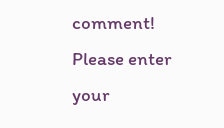comment!
Please enter your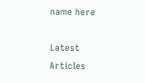name here

Latest Articles